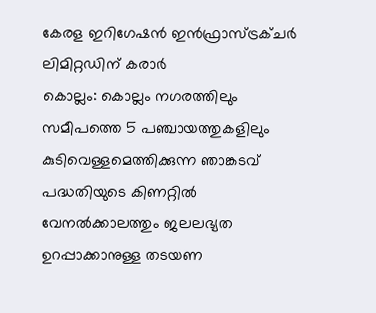കേരള ഇറിഗേഷൻ ഇൻഫ്രാസ്ട്രക്ചർ ലിമിറ്റഡിന് കരാർ
കൊല്ലം: കൊല്ലം നഗരത്തിലും സമീപത്തെ 5 പഞ്ചായത്തുകളിലും കുടിവെള്ളമെത്തിക്കുന്ന ഞാങ്കടവ് പദ്ധതിയുടെ കിണറ്റിൽ വേനൽക്കാലത്തും ജലലഭ്യത ഉറപ്പാക്കാനുള്ള തടയണ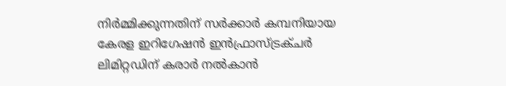നിർമ്മിക്കുന്നതിന് സർക്കാർ കമ്പനിയായ കേരള ഇറിഗേഷൻ ഇൻഫ്രാസ്ട്രക്ചർ ലിമിറ്റഡിന് കരാർ നൽകാൻ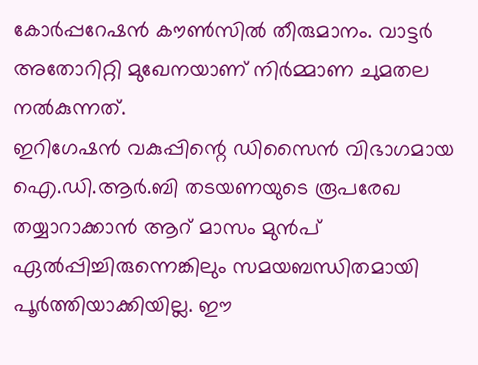കോർപ്പറേഷൻ കൗൺസിൽ തീരുമാനം. വാട്ടർ അതോറിറ്റി മുഖേനയാണ് നിർമ്മാണ ചുമതല നൽകുന്നത്.
ഇറിഗേഷൻ വകുപ്പിന്റെ ഡിസൈൻ വിഭാഗമായ ഐ.ഡി.ആർ.ബി തടയണയുടെ രൂപരേഖ തയ്യാറാക്കാൻ ആറ് മാസം മുൻപ് ഏൽപ്പിച്ചിരുന്നെങ്കിലും സമയബന്ധിതമായി പൂർത്തിയാക്കിയില്ല. ഈ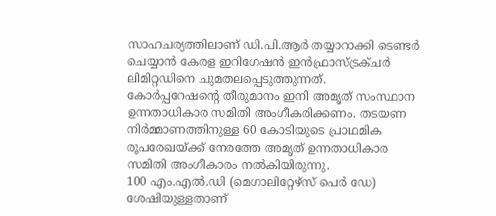സാഹചര്യത്തിലാണ് ഡി.പി.ആർ തയ്യാറാക്കി ടെണ്ടർ ചെയ്യാൻ കേരള ഇറിഗേഷൻ ഇൻഫ്രാസ്ട്രക്ചർ ലിമിറ്റഡിനെ ചുമതലപ്പെടുത്തുന്നത്. കോർപ്പറേഷന്റെ തീരുമാനം ഇനി അമൃത് സംസ്ഥാന ഉന്നതാധികാര സമിതി അംഗീകരിക്കണം. തടയണ നിർമ്മാണത്തിനുള്ള 60 കോടിയുടെ പ്രാഥമിക രൂപരേഖയ്ക്ക് നേരത്തേ അമൃത് ഉന്നതാധികാര സമിതി അംഗീകാരം നൽകിയിരുന്നു.
100 എം.എൽ.ഡി (മെഗാലിറ്റേഴ്സ് പെർ ഡേ) ശേഷിയുള്ളതാണ്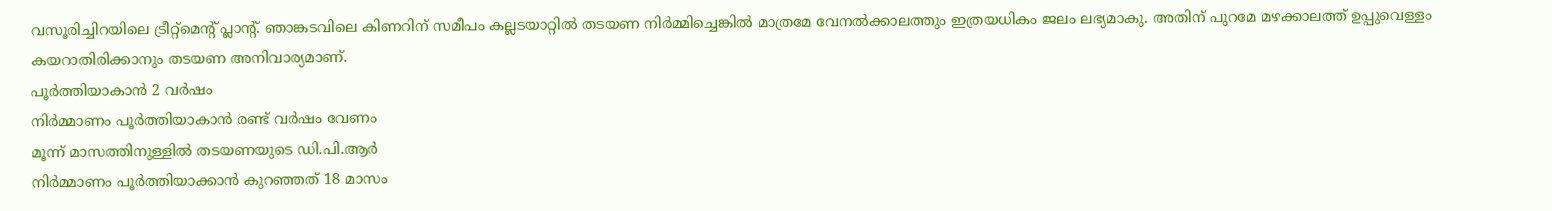വസൂരിച്ചിറയിലെ ട്രീറ്റ്മെന്റ് പ്ലാന്റ്. ഞാങ്കടവിലെ കിണറിന് സമീപം കല്ലടയാറ്റിൽ തടയണ നിർമ്മിച്ചെങ്കിൽ മാത്രമേ വേനൽക്കാലത്തും ഇത്രയധികം ജലം ലഭ്യമാകു. അതിന് പുറമേ മഴക്കാലത്ത് ഉപ്പുവെള്ളം കയറാതിരിക്കാനും തടയണ അനിവാര്യമാണ്.
പൂർത്തിയാകാൻ 2 വർഷം
നിർമ്മാണം പൂർത്തിയാകാൻ രണ്ട് വർഷം വേണം
മൂന്ന് മാസത്തിനുള്ളിൽ തടയണയുടെ ഡി.പി.ആർ
നിർമ്മാണം പൂർത്തിയാക്കാൻ കുറഞ്ഞത് 18 മാസം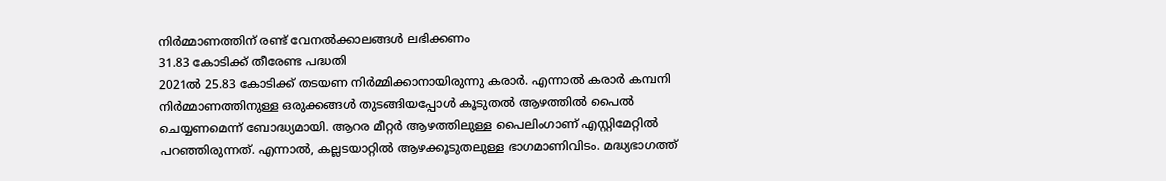നിർമ്മാണത്തിന് രണ്ട് വേനൽക്കാലങ്ങൾ ലഭിക്കണം
31.83 കോടിക്ക് തീരേണ്ട പദ്ധതി
2021ൽ 25.83 കോടിക്ക് തടയണ നിർമ്മിക്കാനായിരുന്നു കരാർ. എന്നാൽ കരാർ കമ്പനി നിർമ്മാണത്തിനുള്ള ഒരുക്കങ്ങൾ തുടങ്ങിയപ്പോൾ കൂടുതൽ ആഴത്തിൽ പൈൽ ചെയ്യണമെന്ന് ബോദ്ധ്യമായി. ആറര മീറ്റർ ആഴത്തിലുള്ള പൈലിംഗാണ് എസ്റ്റിമേറ്റിൽ പറഞ്ഞിരുന്നത്. എന്നാൽ, കല്ലടയാറ്റിൽ ആഴക്കൂടുതലുള്ള ഭാഗമാണിവിടം. മദ്ധ്യഭാഗത്ത്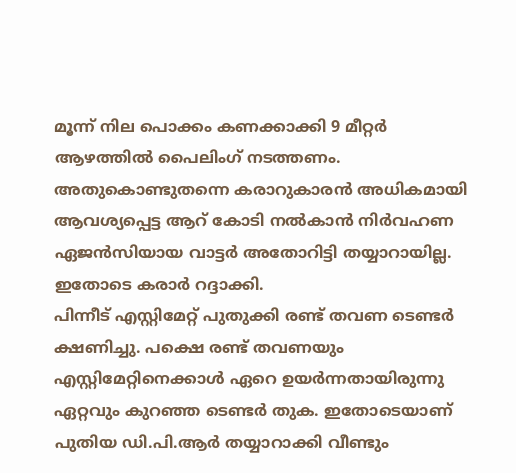മൂന്ന് നില പൊക്കം കണക്കാക്കി 9 മീറ്റർ ആഴത്തിൽ പൈലിംഗ് നടത്തണം. അതുകൊണ്ടുതന്നെ കരാറുകാരൻ അധികമായി ആവശ്യപ്പെട്ട ആറ് കോടി നൽകാൻ നിർവഹണ ഏജൻസിയായ വാട്ടർ അതോറിട്ടി തയ്യാറായില്ല. ഇതോടെ കരാർ റദ്ദാക്കി.
പിന്നീട് എസ്റ്റിമേറ്റ് പുതുക്കി രണ്ട് തവണ ടെണ്ടർ ക്ഷണിച്ചു. പക്ഷെ രണ്ട് തവണയും എസ്റ്റിമേറ്റിനെക്കാൾ ഏറെ ഉയർന്നതായിരുന്നു ഏറ്റവും കുറഞ്ഞ ടെണ്ടർ തുക. ഇതോടെയാണ് പുതിയ ഡി.പി.ആർ തയ്യാറാക്കി വീണ്ടും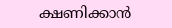ക്ഷണിക്കാൻ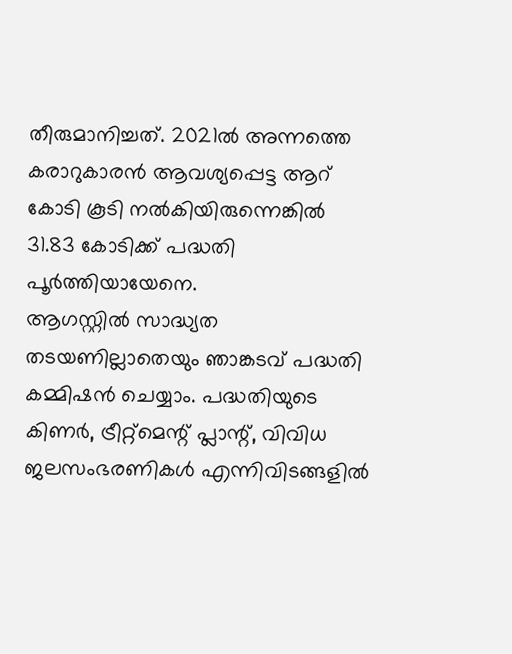തീരുമാനിച്ചത്. 2021ൽ അന്നത്തെ കരാറുകാരൻ ആവശ്യപ്പെട്ട ആറ് കോടി കൂടി നൽകിയിരുന്നെങ്കിൽ 31.83 കോടിക്ക് പദ്ധതി പൂർത്തിയായേനെ.
ആഗസ്റ്റിൽ സാദ്ധ്യത
തടയണില്ലാതെയും ഞാങ്കടവ് പദ്ധതി കമ്മിഷൻ ചെയ്യാം. പദ്ധതിയുടെ കിണർ, ട്രീറ്റ്മെന്റ് പ്ലാന്റ്, വിവിധ ജലസംഭരണികൾ എന്നിവിടങ്ങളിൽ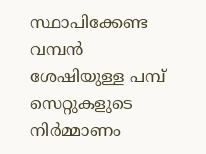സ്ഥാപിക്കേണ്ട വമ്പൻ ശേഷിയുള്ള പമ്പ് സെറ്റുകളുടെ നിർമ്മാണം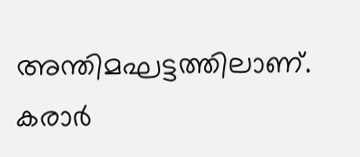അന്തിമഘട്ടത്തിലാണ്. കരാർ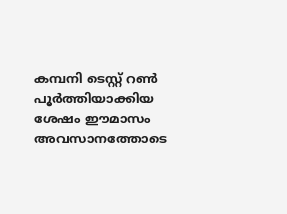കമ്പനി ടെസ്റ്റ് റൺ പൂർത്തിയാക്കിയ ശേഷം ഈമാസം അവസാനത്തോടെ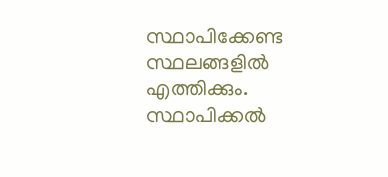സ്ഥാപിക്കേണ്ട സ്ഥലങ്ങളിൽ എത്തിക്കും. സ്ഥാപിക്കൽ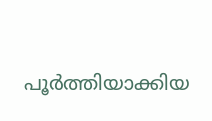പൂർത്തിയാക്കിയ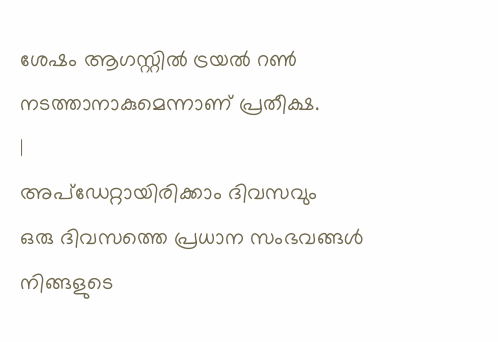ശേഷം ആഗസ്റ്റിൽ ട്രയൽ റൺ നടത്താനാകുമെന്നാണ് പ്രതീക്ഷ.
|
അപ്ഡേറ്റായിരിക്കാം ദിവസവും
ഒരു ദിവസത്തെ പ്രധാന സംഭവങ്ങൾ നിങ്ങളുടെ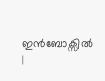ഇൻബോക്സിൽ |